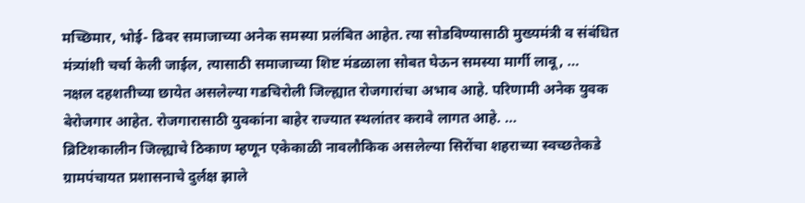मच्छिमार, भोई- ढिवर समाजाच्या अनेक समस्या प्रलंबित आहेत. त्या सोडविण्यासाठी मुख्यमंत्री व संबंधित मंत्र्यांशी चर्चा केली जाईल, त्यासाठी समाजाच्या शिष्ट मंडळाला सोबत घेऊन समस्या मार्गी लावू, ...
नक्षल दहशतीच्या छायेत असलेल्या गडचिरोली जिल्ह्यात रोजगारांचा अभाव आहे. परिणामी अनेक युवक बेरोजगार आहेत. रोजगारासाठी युवकांना बाहेर राज्यात स्थलांतर करावे लागत आहे. ...
ब्रिटिशकालीन जिल्ह्याचे ठिकाण म्हणून एकेकाळी नावलौकिक असलेल्या सिरोंचा शहराच्या स्वच्छतेकडे ग्रामपंचायत प्रशासनाचे दुर्लक्ष झाले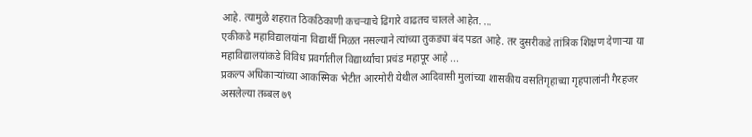आहे. त्यामुळे शहरात ठिकठिकाणी कचऱ्याचे ढिगारे वाढतच चालले आहेत. ...
एकीकडे महाविद्यालयांना विद्यार्थी मिळत नसल्याने त्यांच्या तुकड्या बंद पडत आहे. तर दुसरीकडे तांत्रिक शिक्षण देणाऱ्या या महाविद्यालयांकडे विविध प्रवर्गातील विद्यार्थ्यांचा प्रचंड महापूर आहे ...
प्रकल्प अधिकाऱ्यांच्या आकस्मिक भेटीत आरमोरी येथील आदिवासी मुलांच्या शासकीय वसतिगृहाच्या गृहपालांनी गैरहजर असलेल्या तब्बल ७९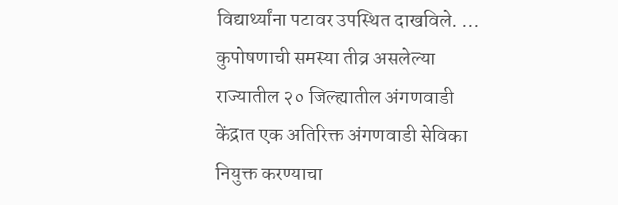विद्यार्थ्यांना पटावर उपस्थित दाखविले. ...
कुपोषणाची समस्या तीव्र असलेल्या राज्यातील २० जिल्ह्यातील अंगणवाडी केंद्रात एक अतिरिक्त अंगणवाडी सेविका नियुक्त करण्याचा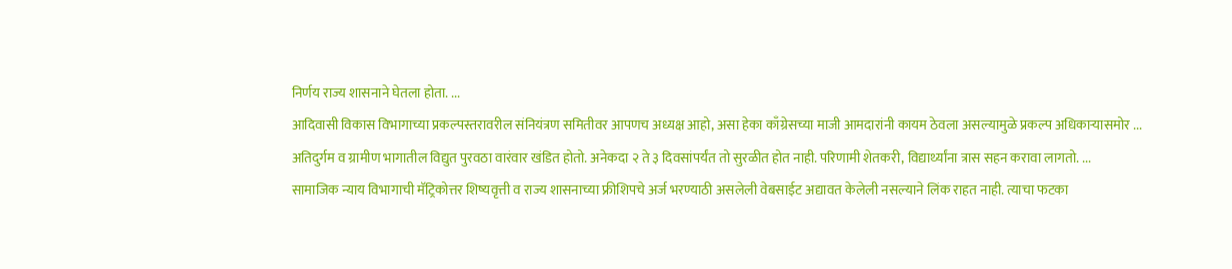निर्णय राज्य शासनाने घेतला होता. ...
आदिवासी विकास विभागाच्या प्रकल्पस्तरावरील संनियंत्रण समितीवर आपणच अध्यक्ष आहो, असा हेका काँग्रेसच्या माजी आमदारांनी कायम ठेवला असल्यामुळे प्रकल्प अधिकाऱ्यासमोर ...
अतिदुर्गम व ग्रामीण भागातील विद्युत पुरवठा वारंवार खंडित होतो. अनेकदा २ ते ३ दिवसांपर्यंत तो सुरळीत होत नाही. परिणामी शेतकरी, विद्यार्थ्यांना त्रास सहन करावा लागतो. ...
सामाजिक न्याय विभागाची मॅट्रिकोत्तर शिष्यवृत्ती व राज्य शासनाच्या फ्रीशिपचे अर्ज भरण्याठी असलेली वेबसाईट अद्यावत केलेली नसल्याने लिंक राहत नाही. त्याचा फटका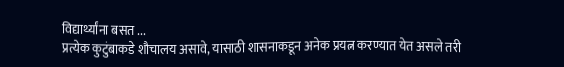विद्यार्थ्यांना बसत ...
प्रत्येक कुटुंबाकडे शौचालय असावे, यासाठी शासनाकडून अनेक प्रयत्न करण्यात येत असले तरी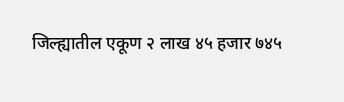जिल्ह्यातील एकूण २ लाख ४५ हजार ७४५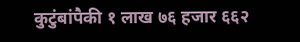कुटुंबांपैकी १ लाख ७६ हजार ६६२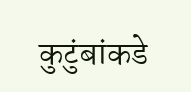कुटुंबांकडे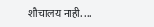शौचालय नाही. ...